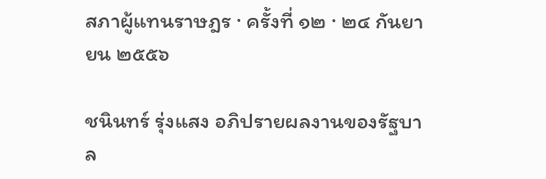สภาผู้แทนราษฎร · ครั้งที่ ๑๒ · ๒๔ กันยายน ๒๕๕๖

ชนินทร์ รุ่งแสง อภิปรายผลงานของรัฐบาล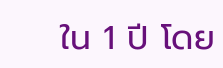ใน 1 ปี โดย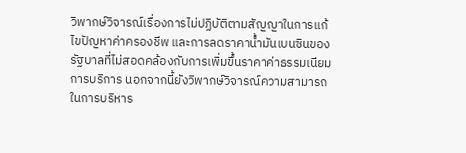วิพากษ์วิจารณ์เรื่องการไม่ปฏิบัติตามสัญญาในการแก้ไขปัญหาค่าครองชีพ และการลดราคาน้ำมันเบนซินของรัฐบาลที่ไม่สอดคล้องกับการเพิ่มขึ้นราคาค่าธรรมเนียมการบริการ นอกจากนี้ยังวิพากษ์วิจารณ์ความสามารถในการบริหาร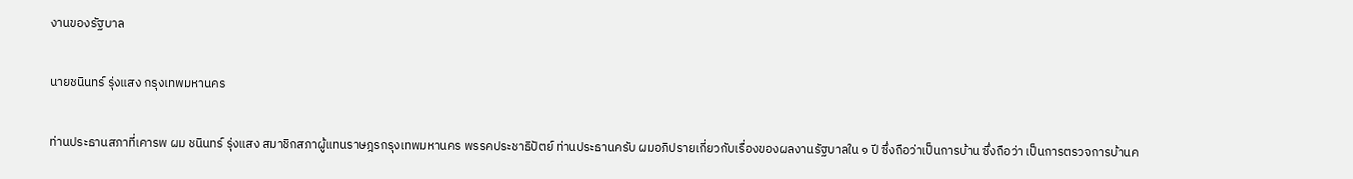งานของรัฐบาล

นายชนินทร์ รุ่งแสง กรุงเทพมหานคร

ท่านประธานสภาที่เคารพ ผม ชนินทร์ รุ่งแสง สมาชิกสภาผู้แทนราษฎรกรุงเทพมหานคร พรรคประชาธิปัตย์ ท่านประธานครับ ผมอภิปรายเกี่ยวกับเรื่องของผลงานรัฐบาลใน ๑ ปี ซึ่งถือว่าเป็นการบ้าน ซึ่งถือว่า เป็นการตรวจการบ้านค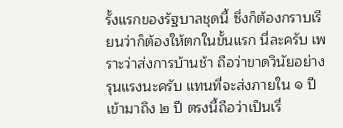รั้งแรกของรัฐบาลชุดนี้ ซึ่งก็ต้องกราบเรียนว่าก็ต้องให้ตกในขั้นแรก นี่ละครับ เพราะว่าส่งการบ้านช้า ถือว่าขาดวินัยอย่างรุนแรงนะครับ แทนที่จะส่งภายใน ๑ ปี เข้ามาถึง ๒ ปี ตรงนี้ถือว่าเป็นเรื่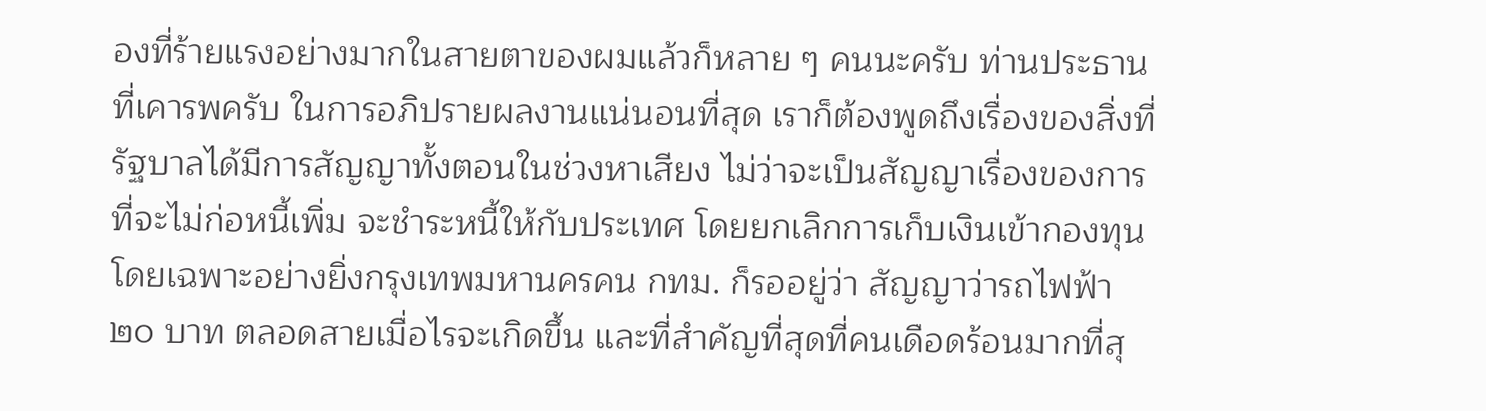องที่ร้ายแรงอย่างมากในสายตาของผมแล้วก็หลาย ๆ คนนะครับ ท่านประธานที่เคารพครับ ในการอภิปรายผลงานแน่นอนที่สุด เราก็ต้องพูดถึงเรื่องของสิ่งที่ รัฐบาลได้มีการสัญญาทั้งตอนในช่วงหาเสียง ไม่ว่าจะเป็นสัญญาเรื่องของการที่จะไม่ก่อหนี้เพิ่ม จะชําระหนี้ให้กับประเทศ โดยยกเลิกการเก็บเงินเข้ากองทุน โดยเฉพาะอย่างยิ่งกรุงเทพมหานครคน กทม. ก็รออยู่ว่า สัญญาว่ารถไฟฟ้า ๒๐ บาท ตลอดสายเมื่อไรจะเกิดขึ้น และที่สําคัญที่สุดที่คนเดือดร้อนมากที่สุ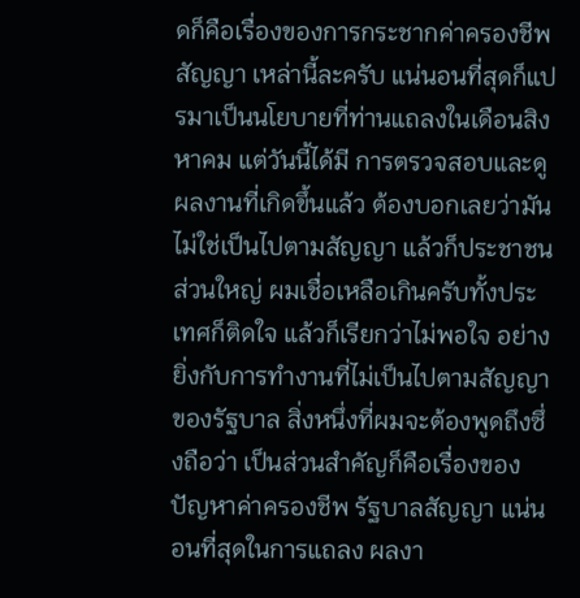ดก็คือเรื่องของการกระชากค่าครองชีพ สัญญา เหล่านี้ละครับ แน่นอนที่สุดก็แปรมาเป็นนโยบายที่ท่านแถลงในเดือนสิงหาคม แต่วันนี้ได้มี การตรวจสอบและดูผลงานที่เกิดขึ้นแล้ว ต้องบอกเลยว่ามันไม่ใช่เป็นไปตามสัญญา แล้วก็ประชาชนส่วนใหญ่ ผมเชื่อเหลือเกินครับทั้งประเทศก็ติดใจ แล้วก็เรียกว่าไม่พอใจ อย่างยิ่งกับการทํางานที่ไม่เป็นไปตามสัญญาของรัฐบาล สิ่งหนึ่งที่ผมจะต้องพูดถึงซึ่งถือว่า เป็นส่วนสําคัญก็คือเรื่องของปัญหาค่าครองชีพ รัฐบาลสัญญา แน่นอนที่สุดในการแถลง ผลงา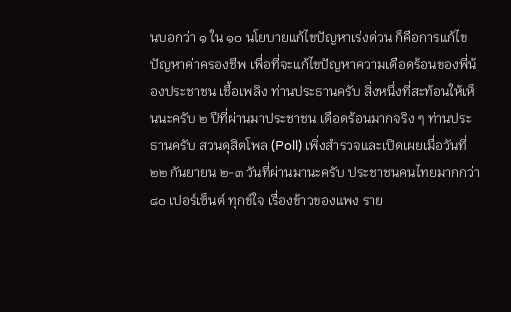นบอกว่า ๑ ใน ๑๐ นโยบายแก้ไขปัญหาเร่งด่วน ก็คือการแก้ไขปัญหาค่าครองชีพ เพื่อที่จะแก้ไขปัญหาความเดือดร้อนของพี่น้องประชาชน เชื้อเพลิง ท่านประธานครับ สิ่งหนึ่งที่สะท้อนให้เห็นนะครับ ๒ ปีที่ผ่านมาประชาชน เดือดร้อนมากจริง ๆ ท่านประธานครับ สวนดุสิตโพล (Poll) เพิ่งสํารวจและเปิดเผยเมื่อวันที่ ๒๒ กันยายน ๒-๓ วันที่ผ่านมานะครับ ประชาชนคนไทยมากกว่า ๘๐ เปอร์เซ็นต์ ทุกข์ใจ เรื่องข้าวของแพง ราย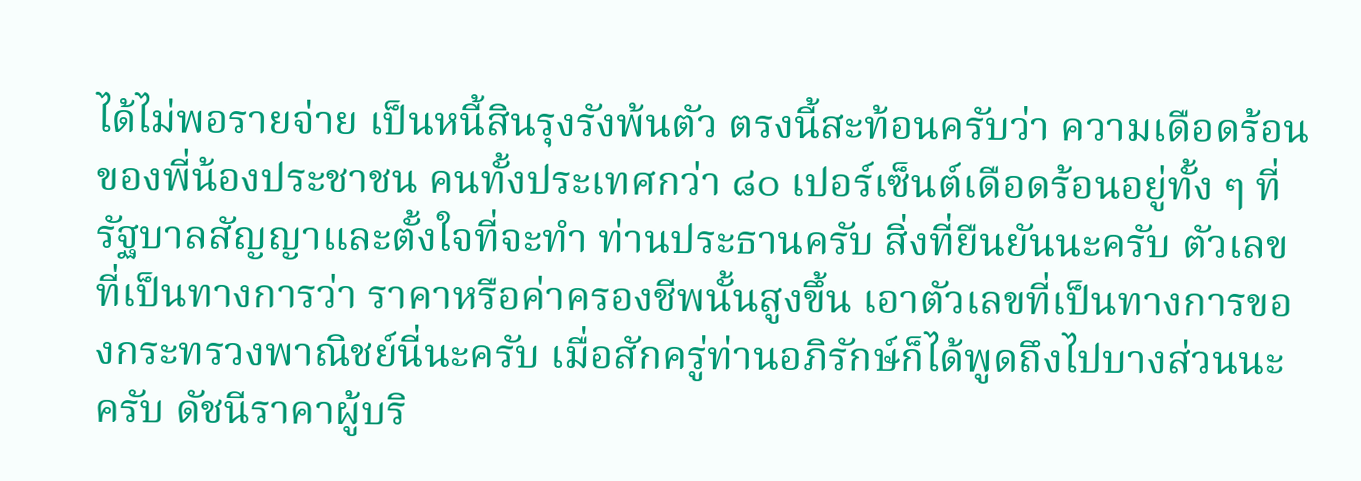ได้ไม่พอรายจ่าย เป็นหนี้สินรุงรังพ้นตัว ตรงนี้สะท้อนครับว่า ความเดือดร้อนของพี่น้องประชาชน คนทั้งประเทศกว่า ๘๐ เปอร์เซ็นต์เดือดร้อนอยู่ทั้ง ๆ ที่ รัฐบาลสัญญาและตั้งใจที่จะทํา ท่านประธานครับ สิ่งที่ยืนยันนะครับ ตัวเลขที่เป็นทางการว่า ราคาหรือค่าครองชีพนั้นสูงขึ้น เอาตัวเลขที่เป็นทางการของกระทรวงพาณิชย์นี่นะครับ เมื่อสักครู่ท่านอภิรักษ์ก็ได้พูดถึงไปบางส่วนนะครับ ดัชนีราคาผู้บริ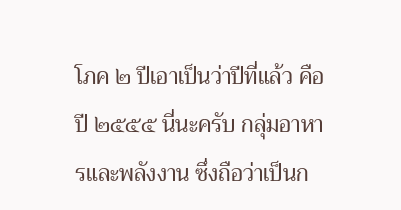โภค ๒ ปีเอาเป็นว่าปีที่แล้ว คือปี ๒๕๕๕ นี่นะครับ กลุ่มอาหารและพลังงาน ซึ่งถือว่าเป็นก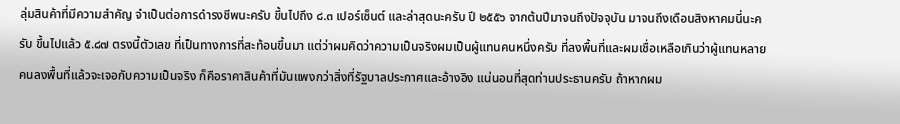ลุ่มสินค้าที่มีความสําคัญ จําเป็นต่อการดํารงชีพนะครับ ขึ้นไปถึง ๘.๓ เปอร์เซ็นต์ และล่าสุดนะครับ ปี ๒๕๕๖ จากต้นปีมาจนถึงปัจจุบัน มาจนถึงเดือนสิงหาคมนี่นะครับ ขึ้นไปแล้ว ๕.๘๗ ตรงนี้ตัวเลข ที่เป็นทางการที่สะท้อนขึ้นมา แต่ว่าผมคิดว่าความเป็นจริงผมเป็นผู้แทนคนหนึ่งครับ ที่ลงพื้นที่และผมเชื่อเหลือเกินว่าผู้แทนหลายคนลงพื้นที่แล้วจะเจอกับความเป็นจริง ก็คือราคาสินค้าที่มันแพงกว่าสิ่งที่รัฐบาลประกาศและอ้างอิง แน่นอนที่สุดท่านประธานครับ ถ้าหากผม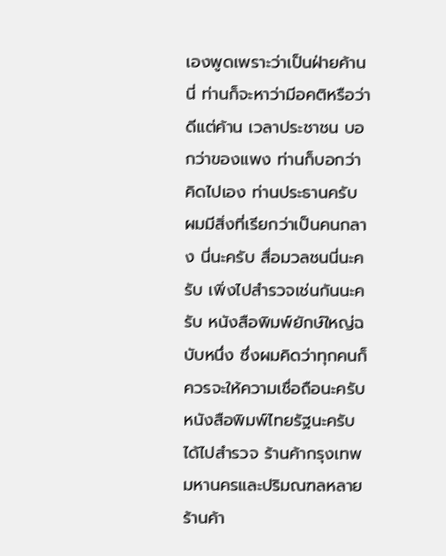เองพูดเพราะว่าเป็นฝ่ายค้านนี่ ท่านก็จะหาว่ามีอคติหรือว่าดีแต่ค้าน เวลาประชาชน บอกว่าของแพง ท่านก็บอกว่าคิดไปเอง ท่านประธานครับ ผมมีสิ่งที่เรียกว่าเป็นคนกลาง นี่นะครับ สื่อมวลชนนี่นะครับ เพิ่งไปสํารวจเช่นกันนะครับ หนังสือพิมพ์ยักษ์ใหญ่ฉบับหนึ่ง ซึ่งผมคิดว่าทุกคนก็ควรจะให้ความเชื่อถือนะครับ หนังสือพิมพ์ไทยรัฐนะครับ ได้ไปสํารวจ ร้านค้ากรุงเทพมหานครและปริมณฑลหลายร้านค้า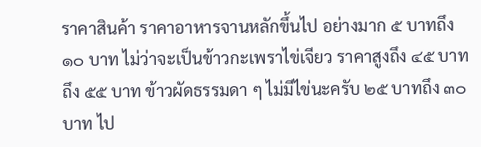ราคาสินค้า ราคาอาหารจานหลักขึ้นไป อย่างมาก ๕ บาทถึง ๑๐ บาท ไม่ว่าจะเป็นข้าวกะเพราไข่เจียว ราคาสูงถึง ๔๕ บาทถึง ๕๕ บาท ข้าวผัดธรรมดา ๆ ไม่มีไข่นะครับ ๒๕ บาทถึง ๓๐ บาท ไป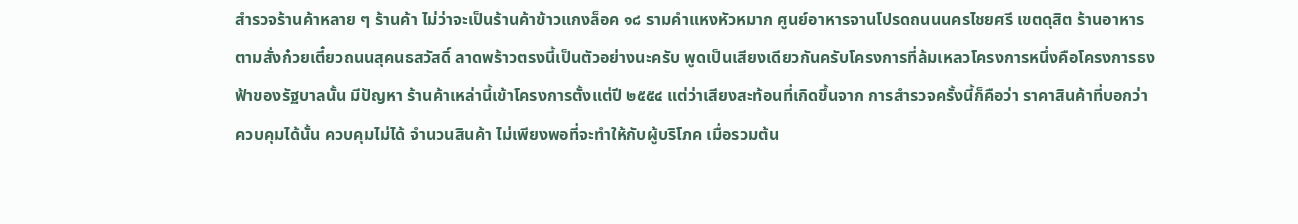สํารวจร้านค้าหลาย ๆ ร้านค้า ไม่ว่าจะเป็นร้านค้าข้าวแกงล็อค ๑๘ รามคําแหงหัวหมาก ศูนย์อาหารจานโปรดถนนนครไชยศรี เขตดุสิต ร้านอาหารตามสั่งก๋วยเตี๋ยวถนนสุคนธสวัสดิ์ ลาดพร้าวตรงนี้เป็นตัวอย่างนะครับ พูดเป็นเสียงเดียวกันครับโครงการที่ล้มเหลวโครงการหนึ่งคือโครงการธงฟ้าของรัฐบาลนั้น มีปัญหา ร้านค้าเหล่านี้เข้าโครงการตั้งแต่ปี ๒๕๕๔ แต่ว่าเสียงสะท้อนที่เกิดขึ้นจาก การสํารวจครั้งนี้ก็คือว่า ราคาสินค้าที่บอกว่าควบคุมได้นั้น ควบคุมไม่ได้ จํานวนสินค้า ไม่เพียงพอที่จะทําให้กับผู้บริโภค เมื่อรวมต้น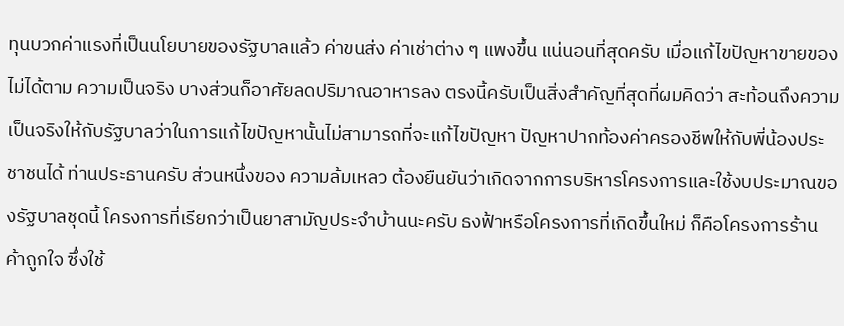ทุนบวกค่าแรงที่เป็นนโยบายของรัฐบาลแล้ว ค่าขนส่ง ค่าเช่าต่าง ๆ แพงขึ้น แน่นอนที่สุดครับ เมื่อแก้ไขปัญหาขายของไม่ได้ตาม ความเป็นจริง บางส่วนก็อาศัยลดปริมาณอาหารลง ตรงนี้ครับเป็นสิ่งสําคัญที่สุดที่ผมคิดว่า สะท้อนถึงความเป็นจริงให้กับรัฐบาลว่าในการแก้ไขปัญหานั้นไม่สามารถที่จะแก้ไขปัญหา ปัญหาปากท้องค่าครองชีพให้กับพี่น้องประชาชนได้ ท่านประธานครับ ส่วนหนึ่งของ ความล้มเหลว ต้องยืนยันว่าเกิดจากการบริหารโครงการและใช้งบประมาณของรัฐบาลชุดนี้ โครงการที่เรียกว่าเป็นยาสามัญประจําบ้านนะครับ ธงฟ้าหรือโครงการที่เกิดขึ้นใหม่ ก็คือโครงการร้านค้าถูกใจ ซึ่งใช้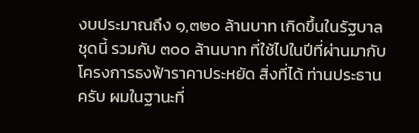งบประมาณถึง ๑,๓๒๐ ล้านบาท เกิดขึ้นในรัฐบาลชุดนี้ รวมกับ ๓๐๐ ล้านบาท ที่ใช้ไปในปีที่ผ่านมากับโครงการธงฟ้าราคาประหยัด สิ่งที่ได้ ท่านประธานครับ ผมในฐานะที่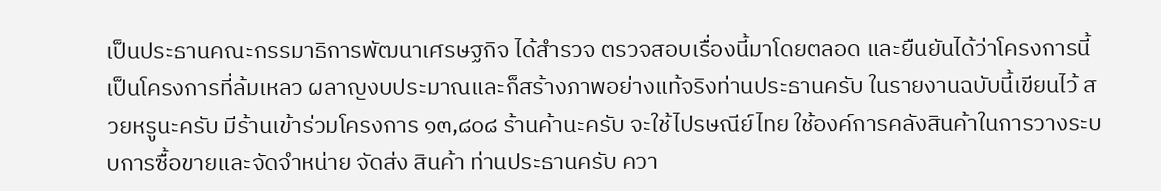เป็นประธานคณะกรรมาธิการพัฒนาเศรษฐกิจ ได้สํารวจ ตรวจสอบเรื่องนี้มาโดยตลอด และยืนยันได้ว่าโครงการนี้เป็นโครงการที่ล้มเหลว ผลาญงบประมาณและก็สร้างภาพอย่างแท้จริงท่านประธานครับ ในรายงานฉบับนี้เขียนไว้ สวยหรูนะครับ มีร้านเข้าร่วมโครงการ ๑๓,๘๐๘ ร้านค้านะครับ จะใช้ไปรษณีย์ไทย ใช้องค์การคลังสินค้าในการวางระบบการซื้อขายและจัดจําหน่าย จัดส่ง สินค้า ท่านประธานครับ ควา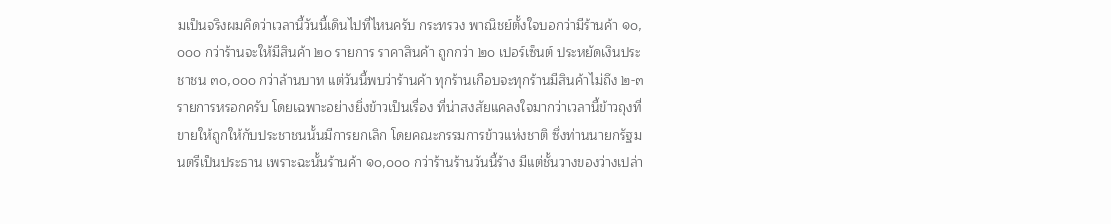มเป็นจริงผมคิดว่าเวลานี้วันนี้เดินไปที่ไหนครับ กระทรวง พาณิชย์ตั้งใจบอกว่ามีร้านค้า ๑๐,๐๐๐ กว่าร้านจะให้มีสินค้า ๒๐ รายการ ราคาสินค้า ถูกกว่า ๒๐ เปอร์เซ็นต์ ประหยัดเงินประชาชน ๓๐,๐๐๐ กว่าล้านบาท แต่วันนี้พบว่าร้านค้า ทุกร้านเกือบจะทุกร้านมีสินค้าไม่ถึง ๒-๓ รายการหรอกครับ โดยเฉพาะอย่างยิ่งข้าวเป็นเรื่อง ที่น่าสงสัยแคลงใจมากว่าเวลานี้ข้าวถุงที่ขายให้ถูกให้กับประชาชนนั้นมีการยกเลิก โดยคณะกรรมการข้าวแห่งชาติ ซึ่งท่านนายกรัฐมนตรีเป็นประธาน เพราะฉะนั้นร้านค้า ๑๐,๐๐๐ กว่าร้านร้านวันนี้ร้าง มีแต่ชั้นวางของว่างเปล่า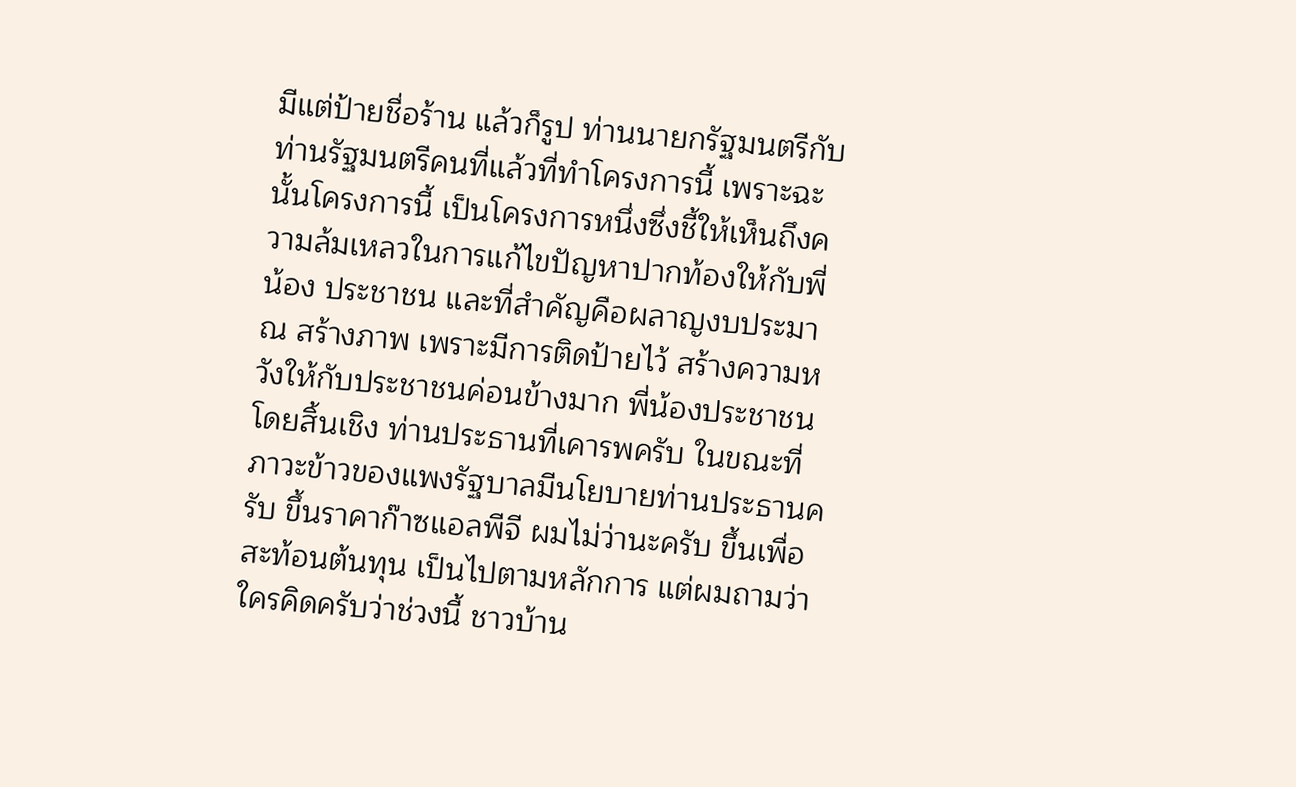มีแต่ป้ายชื่อร้าน แล้วก็รูป ท่านนายกรัฐมนตรีกับท่านรัฐมนตรีคนที่แล้วที่ทําโครงการนี้ เพราะฉะนั้นโครงการนี้ เป็นโครงการหนึ่งซึ่งชี้ให้เห็นถึงความล้มเหลวในการแก้ไขปัญหาปากท้องให้กับพี่น้อง ประชาชน และที่สําคัญคือผลาญงบประมาณ สร้างภาพ เพราะมีการติดป้ายไว้ สร้างความหวังให้กับประชาชนค่อนข้างมาก พี่น้องประชาชนโดยสิ้นเชิง ท่านประธานที่เคารพครับ ในขณะที่ภาวะข้าวของแพงรัฐบาลมีนโยบายท่านประธานครับ ขึ้นราคาก๊าซแอลพีจี ผมไม่ว่านะครับ ขึ้นเพื่อสะท้อนต้นทุน เป็นไปตามหลักการ แต่ผมถามว่าใครคิดครับว่าช่วงนี้ ชาวบ้าน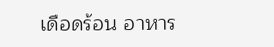เดือดร้อน อาหาร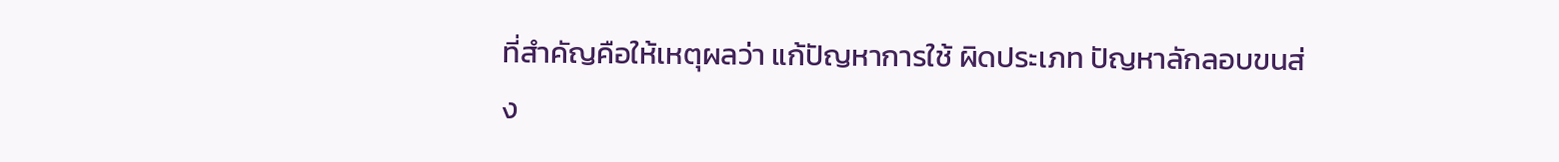ที่สําคัญคือให้เหตุผลว่า แก้ปัญหาการใช้ ผิดประเภท ปัญหาลักลอบขนส่ง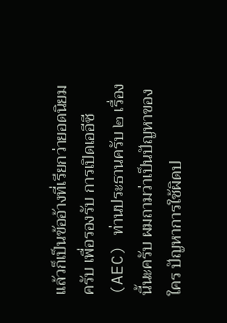แล้วก็เป็นข้ออ้างที่เรียกว่ายอดนิยมครับ เพื่อรองรับ การเปิดเออีซี (AEC) ท่านประธานครับ ๒ เรื่องนี้นะครับ ผมถามว่าเป็นปัญหาของใคร ปัญหาการใช้ผิดป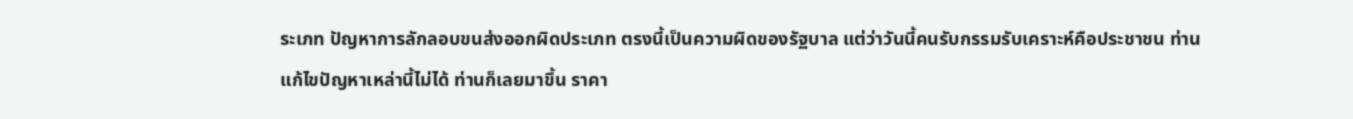ระเภท ปัญหาการลักลอบขนส่งออกผิดประเภท ตรงนี้เป็นความผิดของรัฐบาล แต่ว่าวันนี้คนรับกรรมรับเคราะห์คือประชาชน ท่านแก้ไขปัญหาเหล่านี้ไม่ได้ ท่านก็เลยมาขึ้น ราคา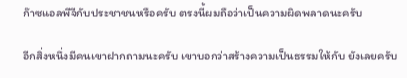ก๊าซแอลพีจีกับประชาชนหรือครับ ตรงนี้ผมถือว่าเป็นความผิดพลาดนะครับ

อีกสิ่งหนึ่งมีคนเขาฝากถามนะครับ เขาบอกว่าสร้างความเป็นธรรมให้กับ ยังเลยครับ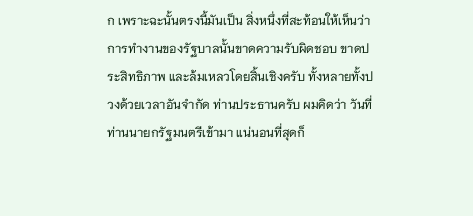ก เพราะฉะนั้นตรงนี้มันเป็น สิ่งหนึ่งที่สะท้อนให้เห็นว่าการทํางานของรัฐบาลนั้นขาดความรับผิดชอบ ขาดประสิทธิภาพ และล้มเหลวโดยสิ้นเชิงครับ ทั้งหลายทั้งปวงด้วยเวลาอันจํากัด ท่านประธานครับ ผมคิดว่า วันที่ท่านนายกรัฐมนตรีเข้ามา แน่นอนที่สุดก็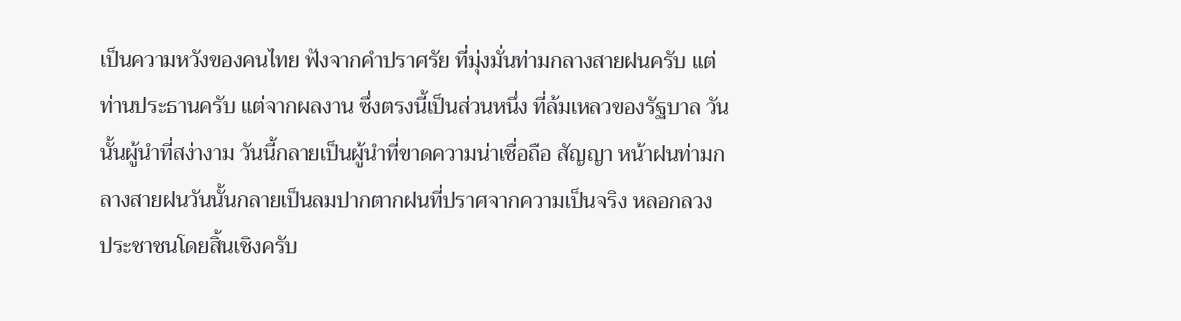เป็นความหวังของคนไทย ฟังจากคําปราศรัย ที่มุ่งมั่นท่ามกลางสายฝนครับ แต่ท่านประธานครับ แต่จากผลงาน ซึ่งตรงนี้เป็นส่วนหนึ่ง ที่ล้มเหลวของรัฐบาล วันนั้นผู้นําที่สง่างาม วันนี้กลายเป็นผู้นําที่ขาดความน่าเชื่อถือ สัญญา หน้าฝนท่ามกลางสายฝนวันนั้นกลายเป็นลมปากตากฝนที่ปราศจากความเป็นจริง หลอกลวง ประชาชนโดยสิ้นเชิงครับ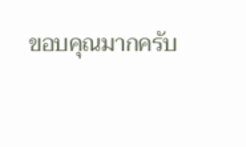ขอบคุณมากครับ